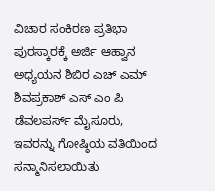ವಿಚಾರ ಸಂಕಿರಣ ಪ್ರತಿಭಾ ಪುರಸ್ಕಾರಕ್ಕೆ ಅರ್ಜಿ ಆಹ್ವಾನ  ಅಧ್ಯಯನ ಶಿಬಿರ ಎಚ್ ಎಮ್ ಶಿವಪ್ರಕಾಶ್ ಎಸ್ ಎಂ ಪಿ ಡೆವಲಪರ್ಸ್ ಮೈಸೂರು, ಇವರನ್ನು ಗೋಷ್ಠಿಯ ವತಿಯಿಂದ ಸನ್ಮಾನಿಸಲಾಯಿತು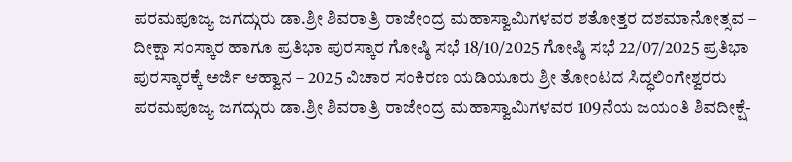ಪರಮಪೂಜ್ಯ ಜಗದ್ಗುರು ಡಾ.ಶ್ರೀ ಶಿವರಾತ್ರಿ ರಾಜೇಂದ್ರ ಮಹಾಸ್ವಾಮಿಗಳವರ ಶತೋತ್ತರ ದಶಮಾನೋತ್ಸವ – ದೀಕ್ಷಾ ಸಂಸ್ಕಾರ ಹಾಗೂ ಪ್ರತಿಭಾ ಪುರಸ್ಕಾರ ಗೋಷ್ಠಿ ಸಭೆ 18/10/2025 ಗೋಷ್ಠಿ ಸಭೆ 22/07/2025 ಪ್ರತಿಭಾ ಪುರಸ್ಕಾರಕ್ಕೆ ಅರ್ಜಿ ಆಹ್ವಾನ – 2025 ವಿಚಾರ ಸಂಕಿರಣ ಯಡಿಯೂರು ಶ್ರೀ ತೋಂಟದ ಸಿದ್ಧಲಿಂಗೇಶ್ವರರು ಪರಮಪೂಜ್ಯ ಜಗದ್ಗುರು ಡಾ.ಶ್ರೀ ಶಿವರಾತ್ರಿ ರಾಜೇಂದ್ರ ಮಹಾಸ್ವಾಮಿಗಳವರ 109ನೆಯ ಜಯಂತಿ ಶಿವದೀಕ್ಷೆ-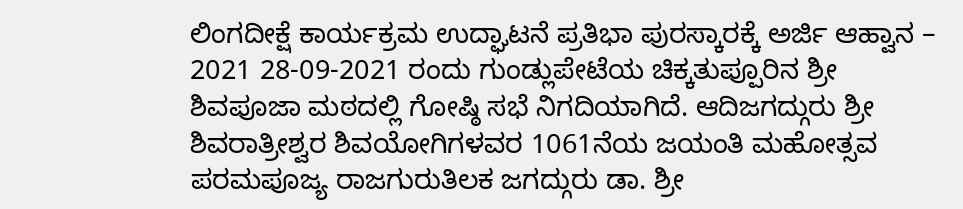ಲಿಂಗದೀಕ್ಷೆ ಕಾರ್ಯಕ್ರಮ ಉದ್ಘಾಟನೆ ಪ್ರತಿಭಾ ಪುರಸ್ಕಾರಕ್ಕೆ ಅರ್ಜಿ ಆಹ್ವಾನ – 2021 28-09-2021 ರಂದು ಗುಂಡ್ಲುಪೇಟೆಯ ಚಿಕ್ಕತುಪ್ಪೂರಿನ ಶ್ರೀ ಶಿವಪೂಜಾ ಮಠದಲ್ಲಿ ಗೋಷ್ಠಿ ಸಭೆ ನಿಗದಿಯಾಗಿದೆ. ಆದಿಜಗದ್ಗುರು ಶ್ರೀ ಶಿವರಾತ್ರೀಶ್ವರ ಶಿವಯೋಗಿಗಳವರ 1061ನೆಯ ಜಯಂತಿ ಮಹೋತ್ಸವ ಪರಮಪೂಜ್ಯ ರಾಜಗುರುತಿಲಕ ಜಗದ್ಗುರು ಡಾ. ಶ್ರೀ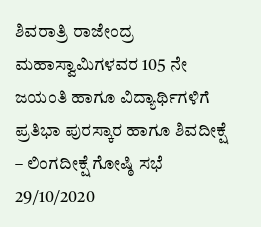ಶಿವರಾತ್ರಿ ರಾಜೇಂದ್ರ ಮಹಾಸ್ವಾಮಿಗಳವರ 105 ನೇ ಜಯಂತಿ ಹಾಗೂ ವಿದ್ಯಾರ್ಥಿಗಳಿಗೆ ಪ್ರತಿಭಾ ಪುರಸ್ಕಾರ ಹಾಗೂ ಶಿವದೀಕ್ಷೆ – ಲಿಂಗದೀಕ್ಷೆ ಗೋಷ್ಠಿ ಸಭೆ 29/10/2020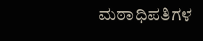ಮಠಾಧಿಪತಿಗಳ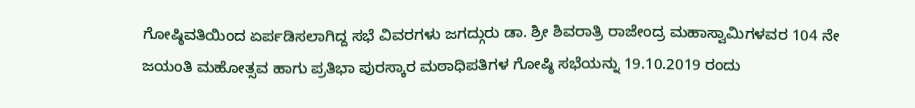ಗೋಷ್ಠಿವತಿಯಿಂದ ಏರ್ಪಡಿಸಲಾಗಿದ್ದ ಸಭೆ ವಿವರಗಳು ಜಗದ್ಗುರು ಡಾ. ಶ್ರೀ ಶಿವರಾತ್ರಿ ರಾಜೇಂದ್ರ ಮಹಾಸ್ವಾಮಿಗಳವರ 104 ನೇ ಜಯಂತಿ ಮಹೋತ್ಸವ ಹಾಗು ಪ್ರತಿಭಾ ಪುರಸ್ಕಾರ ಮಠಾಧಿಪತಿಗಳ ಗೋಷ್ಠಿ ಸಭೆಯನ್ನು 19.10.2019 ರಂದು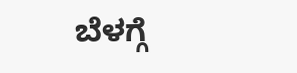ಬೆಳಗ್ಗೆ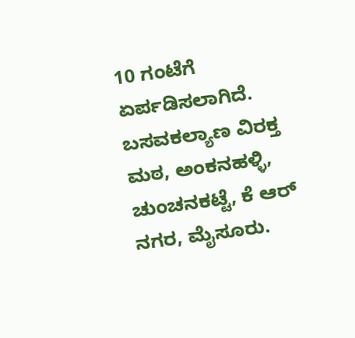10 ಗಂಟೆಗೆ ಏರ್ಪಡಿಸಲಾಗಿದೆ. ಬಸವಕಲ್ಯಾಣ ವಿರಕ್ತ ಮಠ, ಅಂಕನಹಳ್ಳಿ, ಚುಂಚನಕಟ್ಟೆ, ಕೆ ಆರ್ ನಗರ, ಮೈಸೂರು.